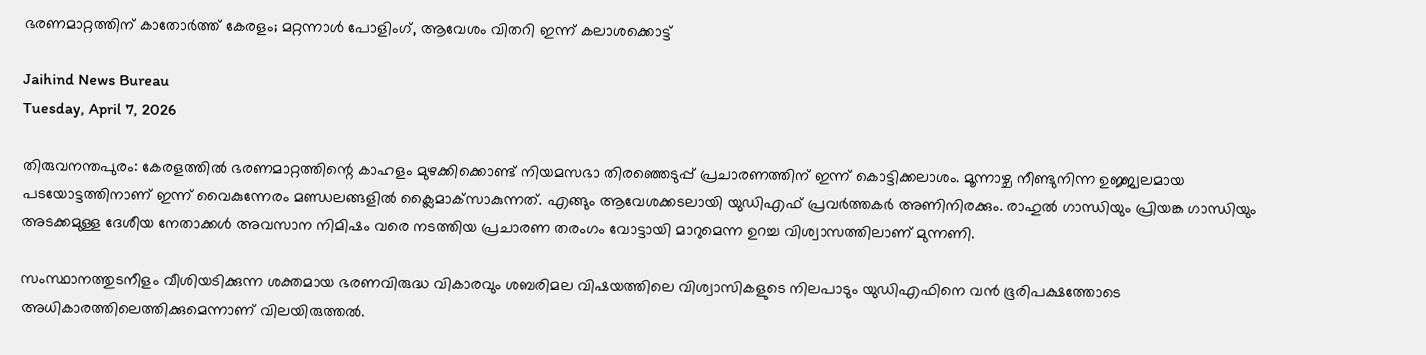ഭരണമാറ്റത്തിന് കാതോര്‍ത്ത് കേരളം; മറ്റന്നാള്‍ പോളിംഗ്, ആവേശം വിതറി ഇന്ന് കലാശക്കൊട്ട്

Jaihind News Bureau
Tuesday, April 7, 2026

തിരുവനന്തപുരം: കേരളത്തില്‍ ഭരണമാറ്റത്തിന്റെ കാഹളം മുഴക്കിക്കൊണ്ട് നിയമസഭാ തിരഞ്ഞെടുപ്പ് പ്രചാരണത്തിന് ഇന്ന് കൊട്ടിക്കലാശം. മൂന്നാഴ്ച നീണ്ടുനിന്ന ഉജ്ജ്വലമായ പടയോട്ടത്തിനാണ് ഇന്ന് വൈകുന്നേരം മണ്ഡലങ്ങളില്‍ ക്ലൈമാക്‌സാകുന്നത്. എങ്ങും ആവേശക്കടലായി യുഡിഎഫ് പ്രവര്‍ത്തകര്‍ അണിനിരക്കും. രാഹുല്‍ ഗാന്ധിയും പ്രിയങ്ക ഗാന്ധിയും അടക്കമുള്ള ദേശീയ നേതാക്കള്‍ അവസാന നിമിഷം വരെ നടത്തിയ പ്രചാരണ തരംഗം വോട്ടായി മാറുമെന്ന ഉറച്ച വിശ്വാസത്തിലാണ് മുന്നണി.

സംസ്ഥാനത്തുടനീളം വീശിയടിക്കുന്ന ശക്തമായ ഭരണവിരുദ്ധ വികാരവും ശബരിമല വിഷയത്തിലെ വിശ്വാസികളുടെ നിലപാടും യുഡിഎഫിനെ വന്‍ ഭൂരിപക്ഷത്തോടെ അധികാരത്തിലെത്തിക്കുമെന്നാണ് വിലയിരുത്തല്‍.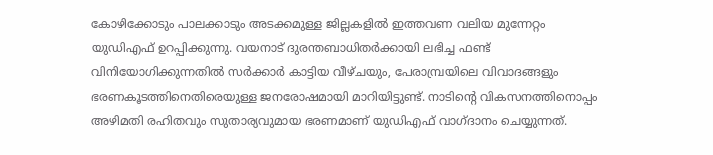കോഴിക്കോടും പാലക്കാടും അടക്കമുള്ള ജില്ലകളില്‍ ഇത്തവണ വലിയ മുന്നേറ്റം യുഡിഎഫ് ഉറപ്പിക്കുന്നു. വയനാട് ദുരന്തബാധിതര്‍ക്കായി ലഭിച്ച ഫണ്ട് വിനിയോഗിക്കുന്നതില്‍ സര്‍ക്കാര്‍ കാട്ടിയ വീഴ്ചയും, പേരാമ്പ്രയിലെ വിവാദങ്ങളും ഭരണകൂടത്തിനെതിരെയുള്ള ജനരോഷമായി മാറിയിട്ടുണ്ട്. നാടിന്റെ വികസനത്തിനൊപ്പം അഴിമതി രഹിതവും സുതാര്യവുമായ ഭരണമാണ് യുഡിഎഫ് വാഗ്ദാനം ചെയ്യുന്നത്.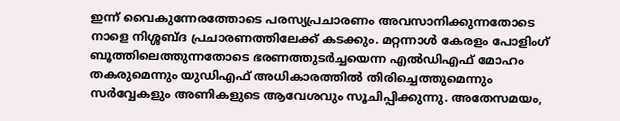ഇന്ന് വൈകുന്നേരത്തോടെ പരസ്യപ്രചാരണം അവസാനിക്കുന്നതോടെ നാളെ നിശ്ശബ്ദ പ്രചാരണത്തിലേക്ക് കടക്കും. മറ്റന്നാള്‍ കേരളം പോളിംഗ് ബൂത്തിലെത്തുന്നതോടെ ഭരണത്തുടര്‍ച്ചയെന്ന എല്‍ഡിഎഫ് മോഹം തകരുമെന്നും യുഡിഎഫ് അധികാരത്തില്‍ തിരിച്ചെത്തുമെന്നും സര്‍വ്വേകളും അണികളുടെ ആവേശവും സൂചിപ്പിക്കുന്നു. അതേസമയം,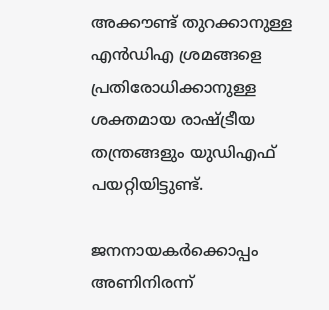അക്കൗണ്ട് തുറക്കാനുള്ള എന്‍ഡിഎ ശ്രമങ്ങളെ പ്രതിരോധിക്കാനുള്ള ശക്തമായ രാഷ്ട്രീയ തന്ത്രങ്ങളും യുഡിഎഫ് പയറ്റിയിട്ടുണ്ട്.

ജനനായകര്‍ക്കൊപ്പം അണിനിരന്ന്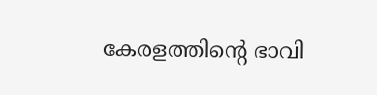കേരളത്തിന്റെ ഭാവി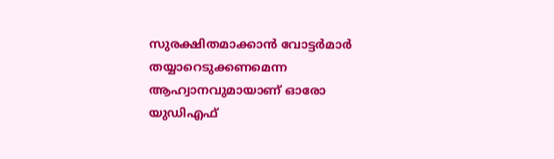സുരക്ഷിതമാക്കാന്‍ വോട്ടര്‍മാര്‍ തയ്യാറെടുക്കണമെന്ന ആഹ്വാനവുമായാണ് ഓരോ യുഡിഎഫ്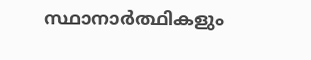സ്ഥാനാര്‍ത്ഥികളും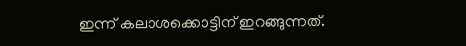ഇന്ന് കലാശക്കൊട്ടിന് ഇറങ്ങുന്നത്.